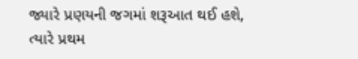જ્યારે પ્રણયની જગમાં શરૂઆત થઈ હશે,
ત્યારે પ્રથમ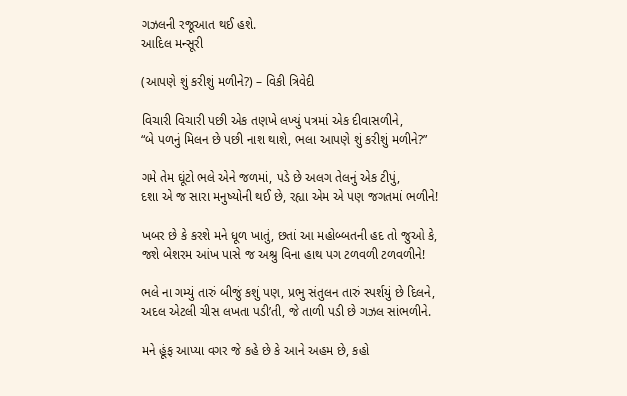ગઝલની રજૂઆત થઈ હશે.
આદિલ મન્સૂરી

(આપણે શું કરીશું મળીને?) – વિકી ત્રિવેદી

વિચારી વિચારી પછી એક તણખે લખ્યું પત્રમાં એક દીવાસળીને,
“બે પળનું મિલન છે પછી નાશ થાશે, ભલા આપણે શું કરીશું મળીને?”

ગમે તેમ ઘૂંટો ભલે એને જળમાં, પડે છે અલગ તેલનું એક ટીપું,
દશા એ જ સારા મનુષ્યોની થઈ છે, રહ્યા એમ એ પણ જગતમાં ભળીને!

ખબર છે કે કરશે મને ધૂળ ખાતું, છતાં આ મહોબ્બતની હદ તો જુઓ કે,
જશે બેશરમ આંખ પાસે જ અશ્રુ વિના હાથ પગ ટળવળી ટળવળીને!

ભલે ના ગમ્યું તારું બીજું કશું પણ, પ્રભુ સંતુલન તારું સ્પર્શયું છે દિલને,
અદલ એટલી ચીસ લખતા પડી’તી, જે તાળી પડી છે ગઝલ સાંભળીને.

મને હૂંફ આપ્યા વગર જે કહે છે કે આને અહમ છે, કહો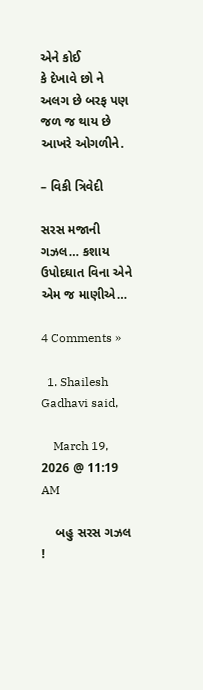એને કોઈ
કે દેખાવે છો ને અલગ છે બરફ પણ જળ જ થાય છે આખરે ઓગળીને.

– વિકી ત્રિવેદી

સરસ મજાની ગઝલ… કશાય ઉપોદઘાત વિના એને એમ જ માણીએ…

4 Comments »

  1. Shailesh Gadhavi said,

    March 19, 2026 @ 11:19 AM

    બહુ સરસ ગઝલ !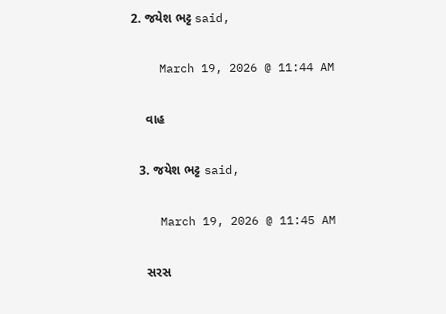2. જયેશ ભટ્ટ said,

    March 19, 2026 @ 11:44 AM

    વાહ

  3. જયેશ ભટ્ટ said,

    March 19, 2026 @ 11:45 AM

    સરસ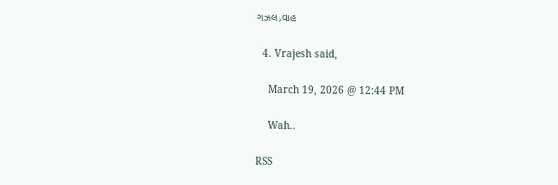ગઝલ,વાહ

  4. Vrajesh said,

    March 19, 2026 @ 12:44 PM

    Wah..

RSS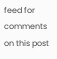feed for comments on this post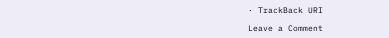· TrackBack URI

Leave a Comment